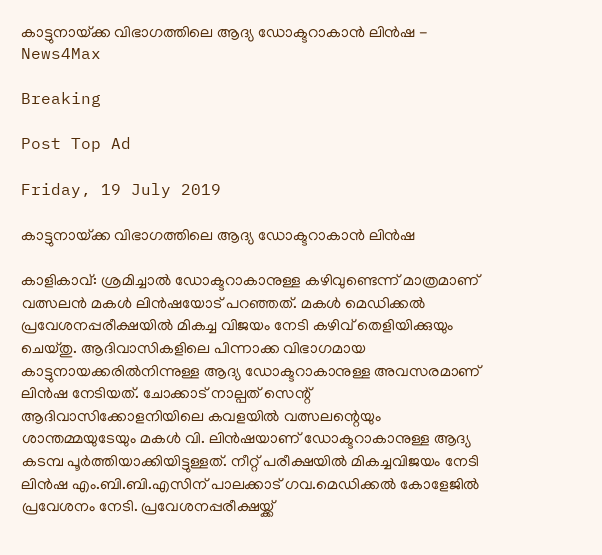കാട്ടുനായ്‌ക്ക വിഭാഗത്തിലെ ആദ്യ ഡോക്ടറാകാൻ ലിൻഷ - News4Max

Breaking

Post Top Ad

Friday, 19 July 2019

കാട്ടുനായ്‌ക്ക വിഭാഗത്തിലെ ആദ്യ ഡോക്ടറാകാൻ ലിൻഷ

കാളികാവ്: ശ്രമിച്ചാൽ ഡോക്ടറാകാനുള്ള കഴിവുണ്ടെന്ന് മാത്രമാണ് വത്സലൻ മകൾ ലിൻഷയോട് പറഞ്ഞത്. മകൾ മെഡിക്കൽ പ്രവേശനപ്പരീക്ഷയിൽ മികച്ച വിജയം നേടി കഴിവ് തെളിയിക്കുയും ചെയ്തു. ആദിവാസികളിലെ പിന്നാക്ക വിഭാഗമായ കാട്ടുനായക്കരിൽനിന്നുള്ള ആദ്യ ഡോക്ടറാകാനുള്ള അവസരമാണ് ലിൻഷ നേടിയത്. ചോക്കാട് നാല്പത് സെന്റ് ആദിവാസിക്കോളനിയിലെ കവളയിൽ വത്സലന്റെയും ശാന്തമ്മയുടേയും മകൾ വി. ലിൻഷയാണ് ഡോക്ടറാകാനുള്ള ആദ്യ കടമ്പ പൂർത്തിയാക്കിയിട്ടുള്ളത്. നീറ്റ് പരീക്ഷയിൽ മികച്ചവിജയം നേടി ലിൻഷ എം.ബി.ബി.എസിന് പാലക്കാട് ഗവ.മെഡിക്കൽ കോളേജിൽ പ്രവേശനം നേടി. പ്രവേശനപ്പരീക്ഷയ്ക്ക്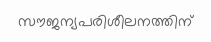സൗജന്യപരിശീലനത്തിന്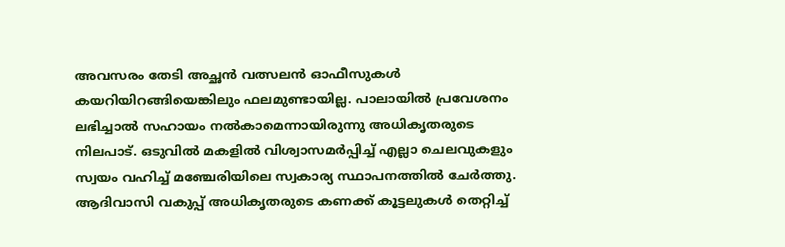അവസരം തേടി അച്ഛൻ വത്സലൻ ഓഫീസുകൾ കയറിയിറങ്ങിയെങ്കിലും ഫലമുണ്ടായില്ല. പാലായിൽ പ്രവേശനം ലഭിച്ചാൽ സഹായം നൽകാമെന്നായിരുന്നു അധികൃതരുടെ നിലപാട്. ഒടുവിൽ മകളിൽ വിശ്വാസമർപ്പിച്ച് എല്ലാ ചെലവുകളും സ്വയം വഹിച്ച് മഞ്ചേരിയിലെ സ്വകാര്യ സ്ഥാപനത്തിൽ ചേർത്തു. ആദിവാസി വകുപ്പ് അധികൃതരുടെ കണക്ക് കൂട്ടലുകൾ തെറ്റിച്ച്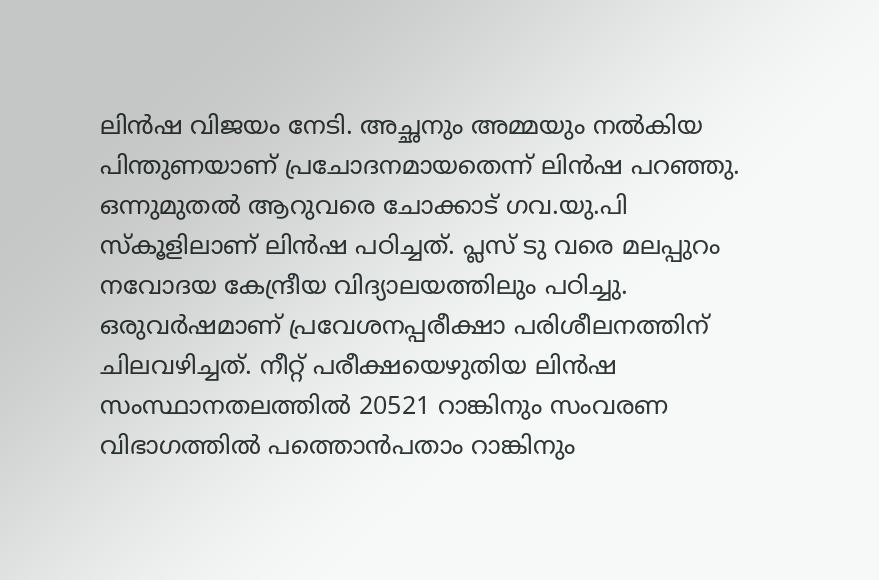ലിൻഷ വിജയം നേടി. അച്ഛനും അമ്മയും നൽകിയ പിന്തുണയാണ് പ്രചോദനമായതെന്ന് ലിൻഷ പറഞ്ഞു. ഒന്നുമുതൽ ആറുവരെ ചോക്കാട് ഗവ.യു.പി സ്കൂളിലാണ് ലിൻഷ പഠിച്ചത്. പ്ലസ് ടു വരെ മലപ്പുറം നവോദയ കേന്ദ്രീയ വിദ്യാലയത്തിലും പഠിച്ചു. ഒരുവർഷമാണ് പ്രവേശനപ്പരീക്ഷാ പരിശീലനത്തിന് ചിലവഴിച്ചത്. നീറ്റ് പരീക്ഷയെഴുതിയ ലിൻഷ സംസ്ഥാനതലത്തിൽ 20521 റാങ്കിനും സംവരണ വിഭാഗത്തിൽ പത്തൊൻപതാം റാങ്കിനും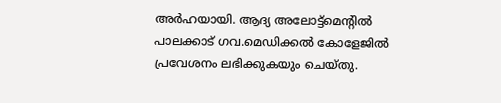അർഹയായി. ആദ്യ അലോട്ട്മെന്റിൽ പാലക്കാട് ഗവ.മെഡിക്കൽ കോളേജിൽ പ്രവേശനം ലഭിക്കുകയും ചെയ്തു.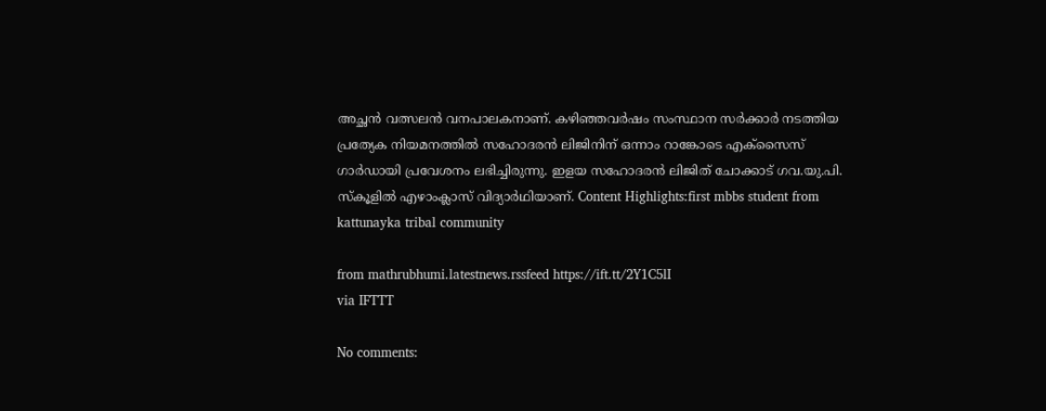അച്ഛൻ വത്സലൻ വനപാലകനാണ്. കഴിഞ്ഞവർഷം സംസ്ഥാന സർക്കാർ നടത്തിയ പ്രത്യേക നിയമനത്തിൽ സഹോദരൻ ലിജിനിന് ഒന്നാം റാങ്കോടെ എക്സൈസ് ഗാർഡായി പ്രവേശനം ലഭിച്ചിരുന്നു. ഇളയ സഹോദരൻ ലിജിത് ചോക്കാട് ഗവ.യു.പി. സ്കൂളിൽ എഴാംക്ലാസ് വിദ്യാർഥിയാണ്. Content Highlights:first mbbs student from kattunayka tribal community

from mathrubhumi.latestnews.rssfeed https://ift.tt/2Y1C5lI
via IFTTT

No comments: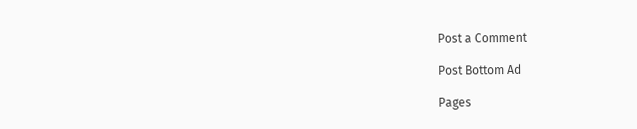Post a Comment

Post Bottom Ad

Pages